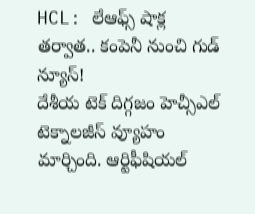HCL: లేఆఫ్స్ షాక్ల తర్వాత.. కంపెనీ నుంచి గుడ్ న్యూస్!
దేశీయ టెక్ దిగ్గజం హెచ్సీఎల్ టెక్నాలజీస్ వ్యూహం మార్చింది. ఆర్టిఫీషియల్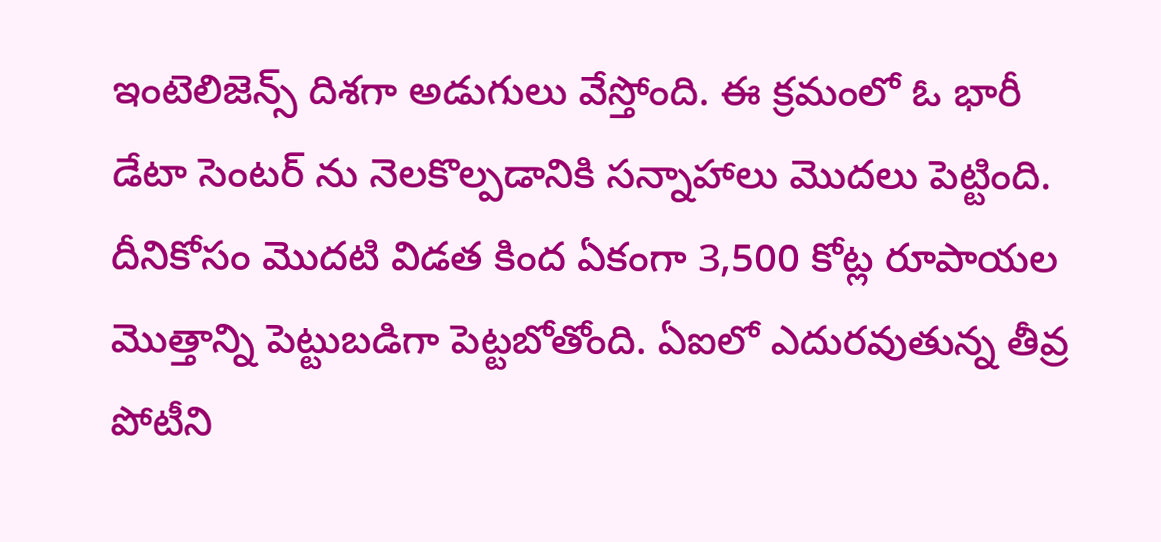ఇంటెలిజెన్స్ దిశగా అడుగులు వేస్తోంది. ఈ క్రమంలో ఓ భారీ డేటా సెంటర్ ను నెలకొల్పడానికి సన్నాహాలు మొదలు పెట్టింది. దీనికోసం మొదటి విడత కింద ఏకంగా 3,500 కోట్ల రూపాయల మొత్తాన్ని పెట్టుబడిగా పెట్టబోతోంది. ఏఐలో ఎదురవుతున్న తీవ్ర పోటీని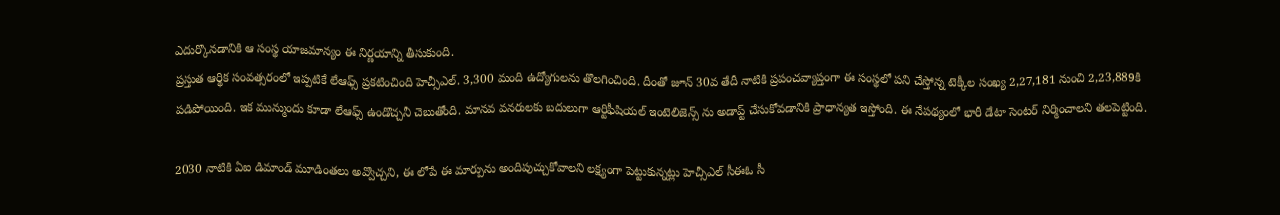ఎదుర్కొనడానికి ఆ సంస్థ యాజమాన్యం ఈ నిర్ణయాన్ని తీసుకుంది.
ప్రస్తుత ఆర్థిక సంవత్సరంలో ఇప్పటికే లేఆఫ్స్ ప్రకటించింది హెచ్సీఎల్. 3,300 మంది ఉద్యోగులను తొలగించింది. దీంతో జూన్ 30వ తేదీ నాటికి ప్రపంచవ్యాప్తంగా ఈ సంస్థలో పని చేస్తోన్న టెక్కీల సంఖ్య 2,27,181 నుంచి 2,23,889కి పడిపోయింది. ఇక మున్ముందు కూడా లేఆఫ్స్ ఉండొచ్చనీ చెబుతోంది. మానవ వనరులకు బదులుగా ఆర్టిఫీషియల్ ఇంటెలిజెన్స్ ను అడాప్ట్ చేసుకోవడానికి ప్రాధాన్యత ఇస్తోంది. ఈ నేపథ్యంలో భారీ డేటా సెంటర్ నిర్మించాలని తలపెట్టింది.

2030 నాటికి ఏఐ డిమాండ్ మూడింతలు అవ్వొచ్చని, ఈ లోపే ఈ మార్పును అందిపుచ్చుకోవాలని లక్ష్యంగా పెట్టుకున్నట్లు హెచ్సీఎల్ సీఈఓ సీ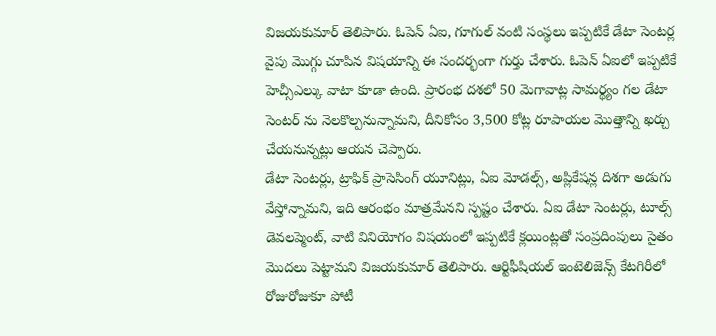విజయకుమార్ తెలిపారు. ఓపెన్ ఏఐ, గూగుల్ వంటి సంస్థలు ఇప్పటికే డేటా సెంటర్ల వైపు మొగ్గు చూపిన విషయాన్ని ఈ సందర్భంగా గుర్తు చేశారు. ఓపెన్ ఏఐలో ఇప్పటికే హెచ్సీఎల్కు వాటా కూడా ఉంది. ప్రారంభ దశలో 50 మెగావాట్ల సామర్థ్యం గల డేటా సెంటర్ ను నెలకొల్పనున్నామని, దీనికోసం 3,500 కోట్ల రూపాయల మొత్తాన్ని ఖర్చు చేయనున్నట్లు ఆయన చెప్పారు.
డేటా సెంటర్లు, ట్రాఫిక్ ప్రాసెసింగ్ యూనిట్లు, ఏఐ మోడల్స్, అప్లికేషన్ల దిశగా అడుగు వేస్తోన్నామని, ఇది ఆరంభం మాత్రమేనని స్పష్టం చేశారు. ఏఐ డేటా సెంటర్లు, టూల్స్ డెవలప్మెంట్, వాటి వినియోగం విషయంలో ఇప్పటికే క్లయింట్లతో సంప్రదింపులు సైతం మొదలు పెట్టామని విజయకుమార్ తెలిపారు. ఆర్టిఫీషియల్ ఇంటెలిజెన్స్ కేటగిరీలో రోజురోజుకూ పోటీ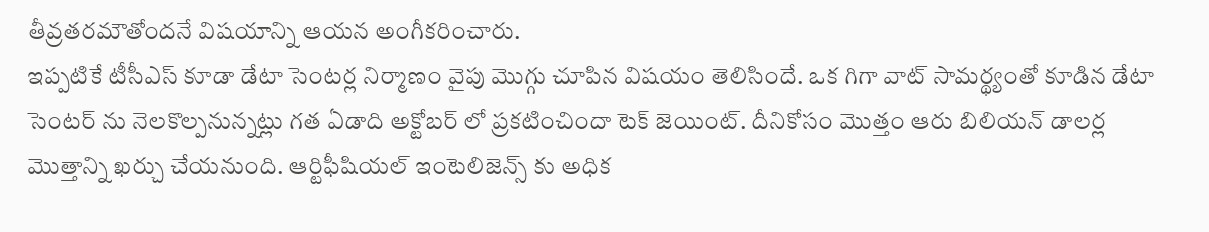తీవ్రతరమౌతోందనే విషయాన్ని ఆయన అంగీకరించారు.
ఇప్పటికే టీసీఎస్ కూడా డేటా సెంటర్ల నిర్మాణం వైపు మొగ్గు చూపిన విషయం తెలిసిందే. ఒక గిగా వాట్ సామర్థ్యంతో కూడిన డేటా సెంటర్ ను నెలకొల్పనున్నట్లు గత ఏడాది అక్టోబర్ లో ప్రకటించిందా టెక్ జెయింట్. దీనికోసం మొత్తం ఆరు బిలియన్ డాలర్ల మొత్తాన్ని ఖర్చు చేయనుంది. ఆర్టిఫీషియల్ ఇంటెలిజెన్స్ కు అధిక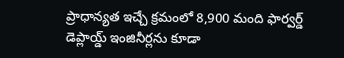ప్రాధాన్యత ఇచ్చే క్రమంలో 8,900 మంది ఫార్వర్డ్ డెప్లాయ్డ్ ఇంజినీర్లను కూడా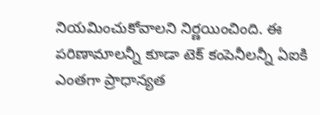నియమించుకోవాలని నిర్ణయించింది. ఈ పరిణామాలన్నీ కూడా టెక్ కంపెనీలన్నీ ఏఐకి ఎంతగా ప్రాధాన్యత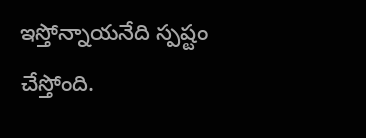ఇస్తోన్నాయనేది స్పష్టం చేస్తోంది.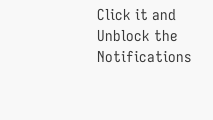Click it and Unblock the Notifications